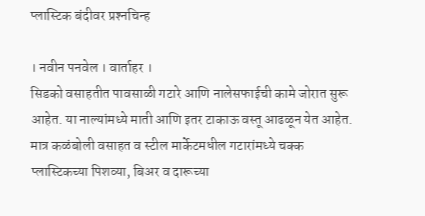प्लास्टिक बंदीवर प्रश्‍नचिन्ह

। नवीन पनवेल । वार्ताहर ।
सिडको वसाहतीत पावसाळी गटारे आणि नालेसफाईची कामे जोरात सुरू आहेत. या नाल्यांमध्ये माती आणि इतर टाकाऊ वस्तू आढळून येत आहेत. मात्र कळंबोली वसाहत व स्टील मार्केटमधील गटारांमध्ये चक्क प्लास्टिकच्या पिशव्या, बिअर व दारूच्या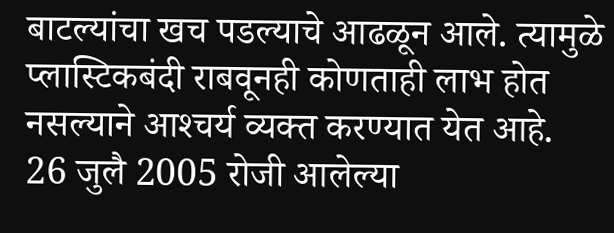बाटल्यांचा खच पडल्याचे आढळून आले. त्यामुळे प्लास्टिकबंदी राबवूनही कोणताही लाभ होत नसल्याने आश्‍चर्य व्यक्त करण्यात येत आहे.
26 जुलै 2005 रोजी आलेल्या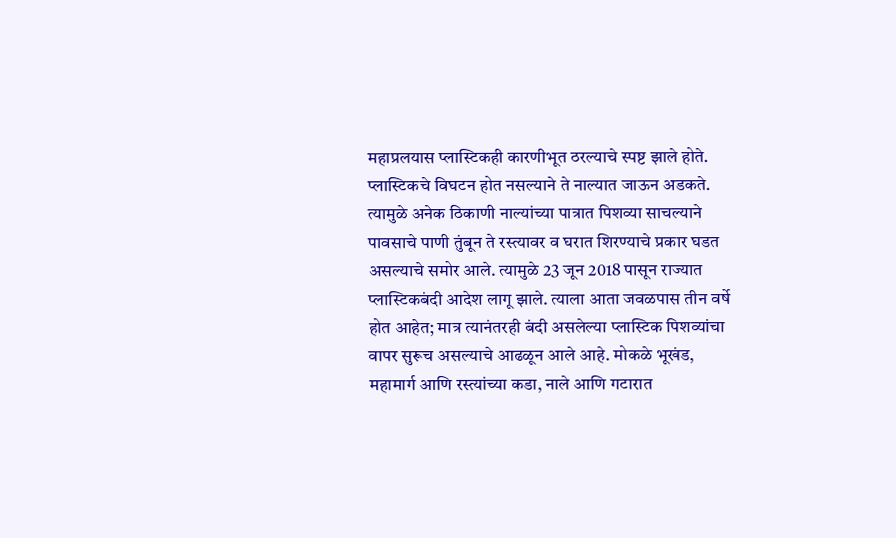महाप्रलयास प्लास्टिकही कारणीभूत ठरल्याचे स्पष्ट झाले होते. प्लास्टिकचे विघटन होत नसल्याने ते नाल्यात जाऊन अडकते. त्यामुळे अनेक ठिकाणी नाल्यांच्या पात्रात पिशव्या साचल्याने पावसाचे पाणी तुंबून ते रस्त्यावर व घरात शिरण्याचे प्रकार घडत असल्याचे समोर आले. त्यामुळे 23 जून 2018 पासून राज्यात प्लास्टिकबंदी आदेश लागू झाले. त्याला आता जवळपास तीन वर्षे होत आहेत; मात्र त्यानंतरही बंदी असलेल्या प्लास्टिक पिशव्यांचा वापर सुरूच असल्याचे आढळून आले आहे. मोकळे भूखंड, महामार्ग आणि रस्त्यांच्या कडा, नाले आणि गटारात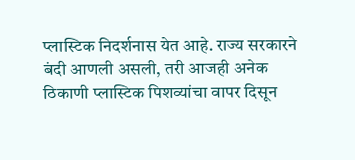प्लास्टिक निदर्शनास येत आहे. राज्य सरकारने बंदी आणली असली, तरी आजही अनेक ठिकाणी प्लास्टिक पिशव्यांचा वापर दिसून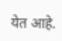येत आहे.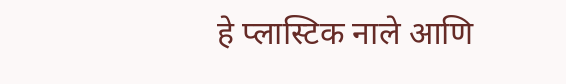हे प्लास्टिक नाले आणि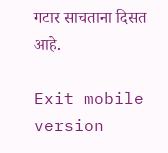गटार साचताना दिसत आहे.

Exit mobile version